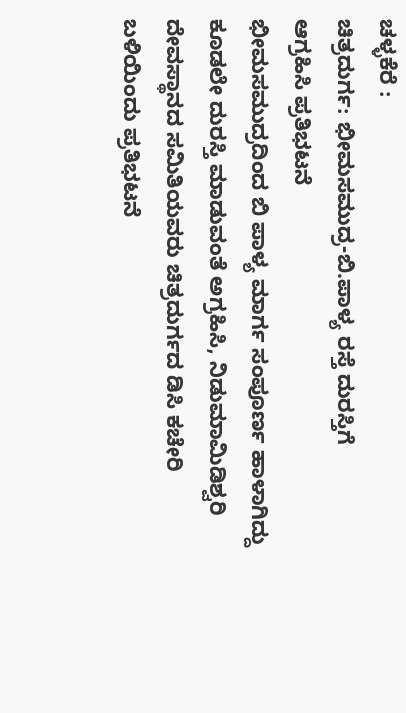ಚಳ್ಳಕೆರೆ :
ಚಿತ್ರದುರ್ಗ: ಭೀಮಸಮುದ್ರ-ಬಿ.ಪಾಳ್ಯ ರಸ್ತೆ ದುರಸ್ತಿಗೆ
ಆಗ್ರಹಿಸಿ ಪ್ರತಿಭಟನೆ
ಭೀಮಸಮುದ್ರದಿಂದ ಬಿ ಪಾಳ್ಯ ಮಾರ್ಗ ಸಂಪೂರ್ಣ ಹಾಳಾಗಿದ್ದು
ಕೂಡಲೇ ದುರಸ್ತಿ ಮಾಡುವಂತೆ ಅಗ್ರಹಿಸಿ, ನಿಡುಮಾಮಿಡಿಶ್ವರಿ
ದೇವಸ್ಥಾನದ ಸಮಿತಿಯವರು ಚಿತ್ರದುರ್ಗದ ಡಿಸಿ ಕಚೇರಿ
ಬಳಿಯಿಂದು ಪ್ರತಿಭಟನೆ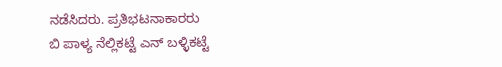ನಡೆಸಿದರು. ಪ್ರತಿಭಟನಾಕಾರರು
ಬಿ ಪಾಳ್ಯ ನೆಲ್ಲಿಕಟ್ಟೆ ಎನ್ ಬಳ್ಳಿಕಟ್ಟೆ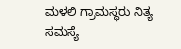ಮಳಲಿ ಗ್ರಾಮಸ್ಥರು ನಿತ್ಯ
ಸಮಸ್ಯೆ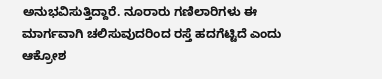ಅನುಭವಿಸುತ್ತಿದ್ದಾರೆ. ನೂರಾರು ಗಣಿಲಾರಿಗಳು ಈ
ಮಾರ್ಗವಾಗಿ ಚಲಿಸುವುದರಿಂದ ರಸ್ತೆ ಹದಗೆಟ್ಟಿದೆ ಎಂದು ಆಕ್ರೋಶ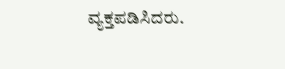ವ್ಯಕ್ತಪಡಿಸಿದರು.